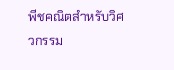พีชคณิตสำหรับวิศวกรรม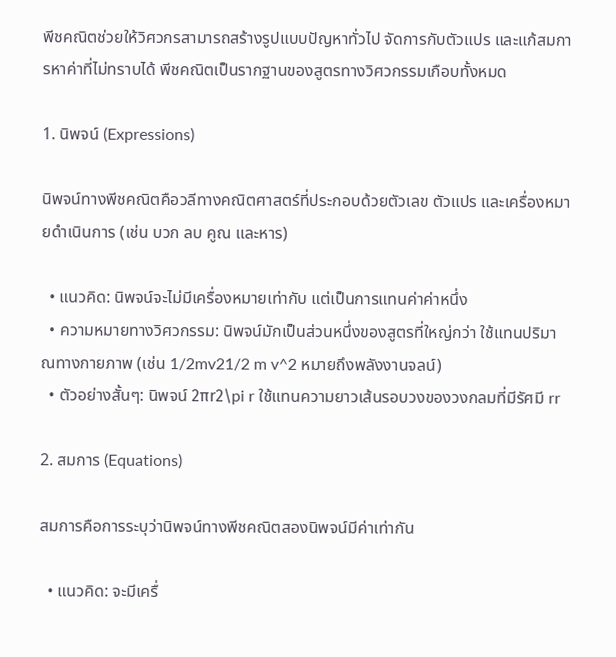พีชคณิตช่วยให้วิศวกรสามารถสร้างรูปแบบปัญหาทั่วไป จัดการกับตัวแปร และแก้สมการหาค่าที่ไม่ทราบได้ พีชคณิตเป็นรากฐานของสูตรทางวิศวกรรมเกือบทั้งหมด

1. นิพจน์ (Expressions)

นิพจน์ทางพีชคณิตคือวลีทางคณิตศาสตร์ที่ประกอบด้วยตัวเลข ตัวแปร และเครื่องหมายดำเนินการ (เช่น บวก ลบ คูณ และหาร)

  • แนวคิด: นิพจน์จะไม่มีเครื่องหมายเท่ากับ แต่เป็นการแทนค่าค่าหนึ่ง
  • ความหมายทางวิศวกรรม: นิพจน์มักเป็นส่วนหนึ่งของสูตรที่ใหญ่กว่า ใช้แทนปริมาณทางกายภาพ (เช่น 1/2mv21/2 m v^2 หมายถึงพลังงานจลน์)
  • ตัวอย่างสั้นๆ: นิพจน์ 2πr2\pi r ใช้แทนความยาวเส้นรอบวงของวงกลมที่มีรัศมี rr

2. สมการ (Equations)

สมการคือการระบุว่านิพจน์ทางพีชคณิตสองนิพจน์มีค่าเท่ากัน

  • แนวคิด: จะมีเครื่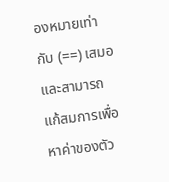องหมายเท่ากับ (==) เสมอ และสามารถแก้สมการเพื่อหาค่าของตัว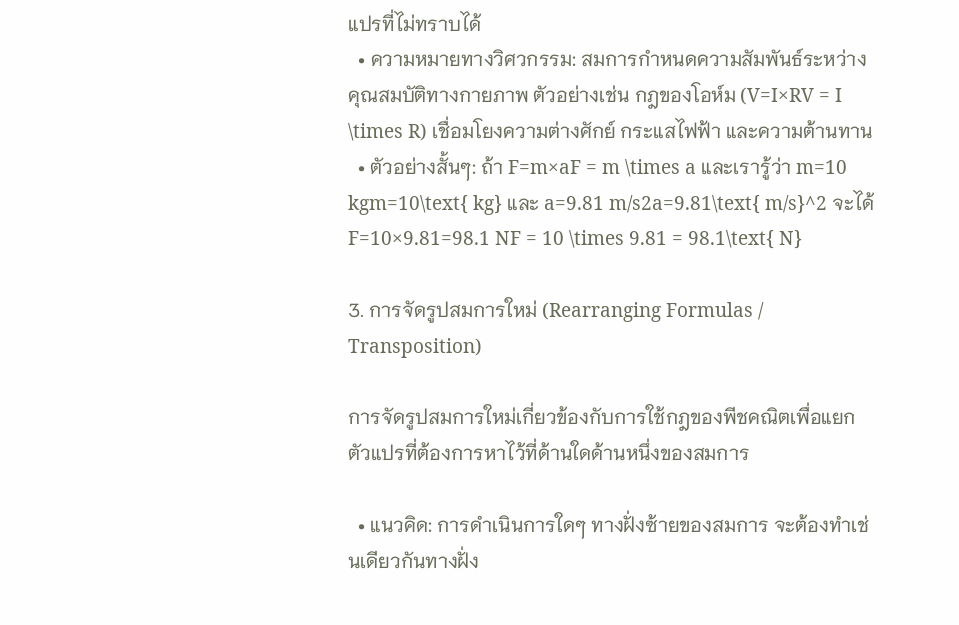แปรที่ไม่ทราบได้
  • ความหมายทางวิศวกรรม: สมการกำหนดความสัมพันธ์ระหว่างคุณสมบัติทางกายภาพ ตัวอย่างเช่น กฎของโอห์ม (V=I×RV = I \times R) เชื่อมโยงความต่างศักย์ กระแสไฟฟ้า และความต้านทาน
  • ตัวอย่างสั้นๆ: ถ้า F=m×aF = m \times a และเรารู้ว่า m=10 kgm=10\text{ kg} และ a=9.81 m/s2a=9.81\text{ m/s}^2 จะได้ F=10×9.81=98.1 NF = 10 \times 9.81 = 98.1\text{ N}

3. การจัดรูปสมการใหม่ (Rearranging Formulas / Transposition)

การจัดรูปสมการใหม่เกี่ยวข้องกับการใช้กฎของพีชคณิตเพื่อแยกตัวแปรที่ต้องการหาไว้ที่ด้านใดด้านหนึ่งของสมการ

  • แนวคิด: การดำเนินการใดๆ ทางฝั่งซ้ายของสมการ จะต้องทำเช่นเดียวกันทางฝั่ง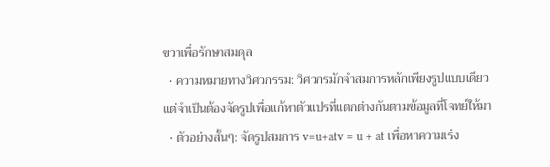ขวาเพื่อรักษาสมดุล
  • ความหมายทางวิศวกรรม: วิศวกรมักจำสมการหลักเพียงรูปแบบเดียว แต่จำเป็นต้องจัดรูปเพื่อแก้หาตัวแปรที่แตกต่างกันตามข้อมูลที่โจทย์ให้มา
  • ตัวอย่างสั้นๆ: จัดรูปสมการ v=u+atv = u + at เพื่อหาความเร่ง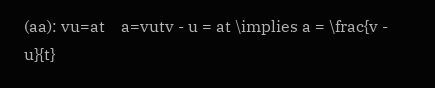(aa): vu=at    a=vutv - u = at \implies a = \frac{v - u}{t}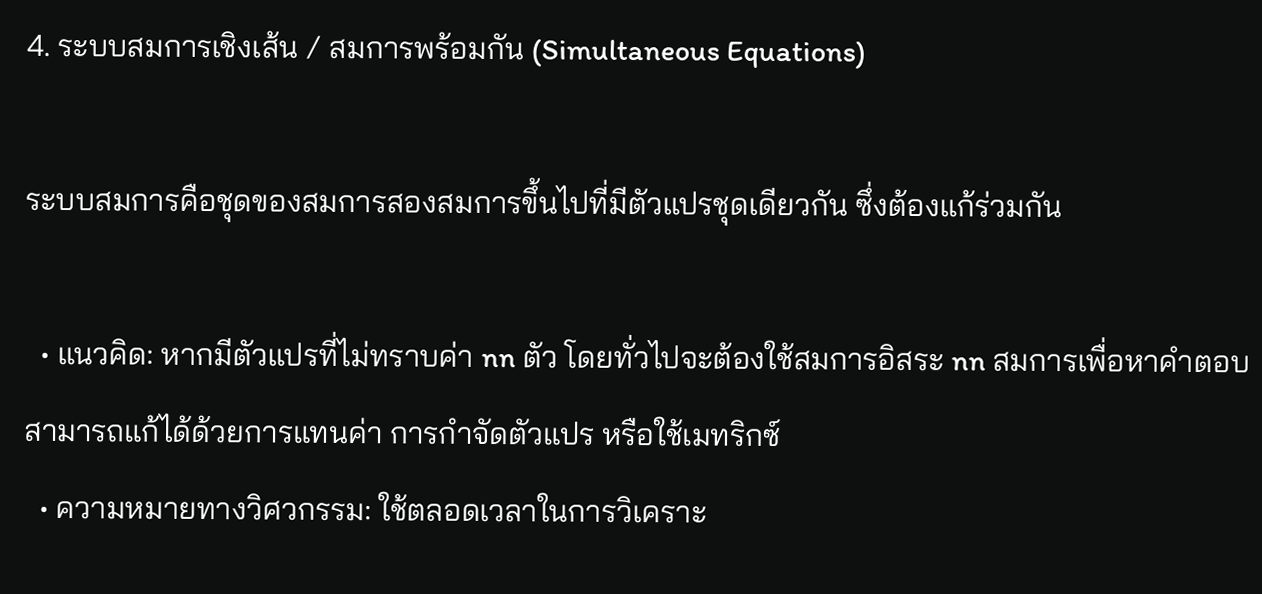4. ระบบสมการเชิงเส้น / สมการพร้อมกัน (Simultaneous Equations)

ระบบสมการคือชุดของสมการสองสมการขึ้นไปที่มีตัวแปรชุดเดียวกัน ซึ่งต้องแก้ร่วมกัน

  • แนวคิด: หากมีตัวแปรที่ไม่ทราบค่า nn ตัว โดยทั่วไปจะต้องใช้สมการอิสระ nn สมการเพื่อหาคำตอบ สามารถแก้ได้ด้วยการแทนค่า การกำจัดตัวแปร หรือใช้เมทริกซ์
  • ความหมายทางวิศวกรรม: ใช้ตลอดเวลาในการวิเคราะ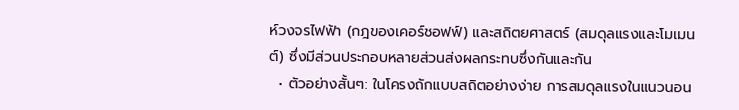ห์วงจรไฟฟ้า (กฎของเคอร์ชอฟฟ์) และสถิตยศาสตร์ (สมดุลแรงและโมเมนต์) ซึ่งมีส่วนประกอบหลายส่วนส่งผลกระทบซึ่งกันและกัน
  • ตัวอย่างสั้นๆ: ในโครงถักแบบสถิตอย่างง่าย การสมดุลแรงในแนวนอน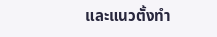และแนวตั้งทำ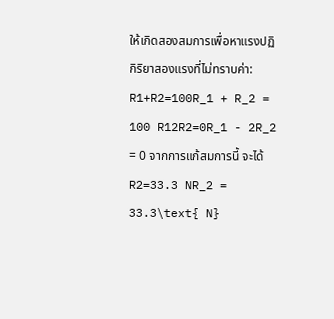ให้เกิดสองสมการเพื่อหาแรงปฏิกิริยาสองแรงที่ไม่ทราบค่า: R1+R2=100R_1 + R_2 = 100 R12R2=0R_1 - 2R_2 = 0 จากการแก้สมการนี้ จะได้ R2=33.3 NR_2 = 33.3\text{ N}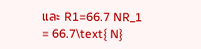และ R1=66.7 NR_1 = 66.7\text{ N}